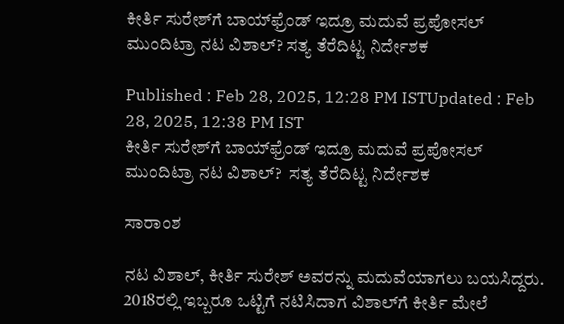ಕೀರ್ತಿ ಸುರೇಶ್‌ಗೆ ಬಾಯ್‌ಫ್ರೆಂಡ್‌ ಇದ್ರೂ ಮದುವೆ ಪ್ರಪೋಸಲ್‌ ಮುಂದಿಟ್ರಾ ನಟ ವಿಶಾಲ್? ಸತ್ಯ ತೆರೆದಿಟ್ಟ ನಿರ್ದೇಶಕ

Published : Feb 28, 2025, 12:28 PM ISTUpdated : Feb 28, 2025, 12:38 PM IST
ಕೀರ್ತಿ ಸುರೇಶ್‌ಗೆ ಬಾಯ್‌ಫ್ರೆಂಡ್‌ ಇದ್ರೂ ಮದುವೆ ಪ್ರಪೋಸಲ್‌ ಮುಂದಿಟ್ರಾ ನಟ ವಿಶಾಲ್?  ಸತ್ಯ ತೆರೆದಿಟ್ಟ ನಿರ್ದೇಶಕ

ಸಾರಾಂಶ

ನಟ ವಿಶಾಲ್, ಕೀರ್ತಿ ಸುರೇಶ್ ಅವರನ್ನು ಮದುವೆಯಾಗಲು ಬಯಸಿದ್ದರು. 2018ರಲ್ಲಿ ಇಬ್ಬರೂ ಒಟ್ಟಿಗೆ ನಟಿಸಿದಾಗ ವಿಶಾಲ್‌ಗೆ ಕೀರ್ತಿ ಮೇಲೆ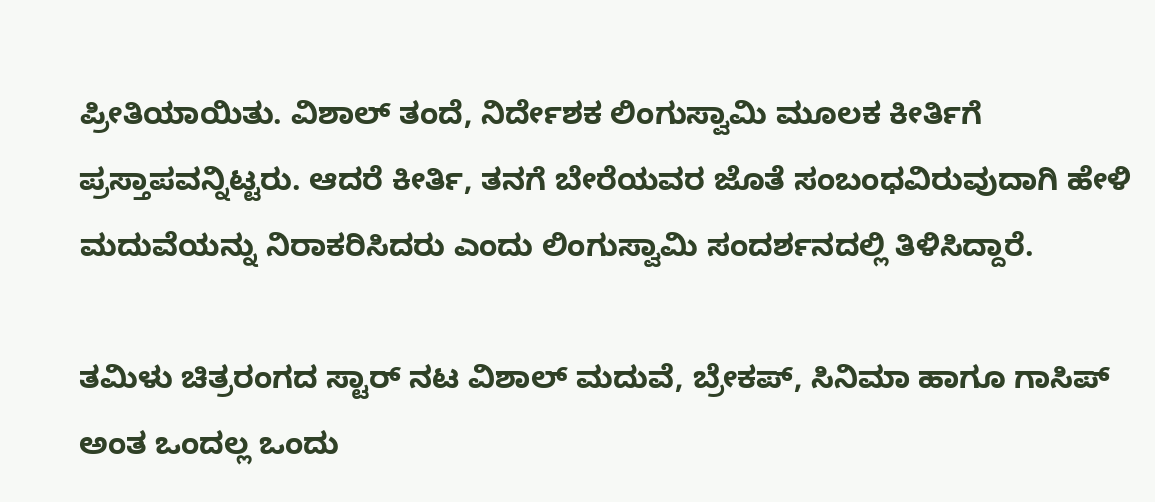ಪ್ರೀತಿಯಾಯಿತು. ವಿಶಾಲ್ ತಂದೆ, ನಿರ್ದೇಶಕ ಲಿಂಗುಸ್ವಾಮಿ ಮೂಲಕ ಕೀರ್ತಿಗೆ ಪ್ರಸ್ತಾಪವನ್ನಿಟ್ಟರು. ಆದರೆ ಕೀರ್ತಿ, ತನಗೆ ಬೇರೆಯವರ ಜೊತೆ ಸಂಬಂಧವಿರುವುದಾಗಿ ಹೇಳಿ ಮದುವೆಯನ್ನು ನಿರಾಕರಿಸಿದರು ಎಂದು ಲಿಂಗುಸ್ವಾಮಿ ಸಂದರ್ಶನದಲ್ಲಿ ತಿಳಿಸಿದ್ದಾರೆ.

ತಮಿಳು ಚಿತ್ರರಂಗದ ಸ್ಟಾರ್ ನಟ ವಿಶಾಲ್ ಮದುವೆ, ಬ್ರೇಕಪ್, ಸಿನಿಮಾ ಹಾಗೂ ಗಾಸಿಪ್ ಅಂತ ಒಂದಲ್ಲ ಒಂದು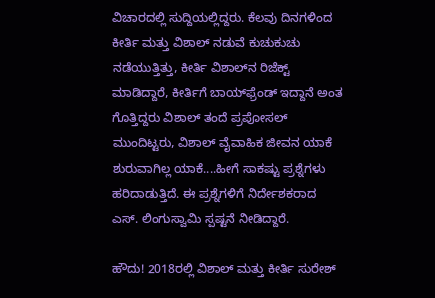ವಿಚಾರದಲ್ಲಿ ಸುದ್ದಿಯಲ್ಲಿದ್ದರು. ಕೆಲವು ದಿನಗಳಿಂದ ಕೀರ್ತಿ ಮತ್ತು ವಿಶಾಲ್ ನಡುವೆ ಕುಚುಕುಚು ನಡೆಯುತ್ತಿತ್ತು, ಕೀರ್ತಿ ವಿಶಾಲ್‌ನ ರಿಜೆಕ್ಟ್‌ ಮಾಡಿದ್ದಾರೆ, ಕೀರ್ತಿಗೆ ಬಾಯ್‌ಫ್ರೆಂಡ್‌ ಇದ್ದಾನೆ ಅಂತ ಗೊತ್ತಿದ್ದರು ವಿಶಾಲ್‌ ತಂದೆ ಪ್ರಪೋಸಲ್ ಮುಂದಿಟ್ಟರು, ವಿಶಾಲ್ ವೈವಾಹಿಕ ಜೀವನ ಯಾಕೆ ಶುರುವಾಗಿಲ್ಲ ಯಾಕೆ....ಹೀಗೆ ಸಾಕಷ್ಟು ಪ್ರಶ್ನೆಗಳು ಹರಿದಾಡುತ್ತಿದೆ. ಈ ಪ್ರಶ್ನೆಗಳಿಗೆ ನಿರ್ದೇಶಕರಾದ ಎಸ್‌. ಲಿಂಗುಸ್ವಾಮಿ ಸ್ಪಷ್ಟನೆ ನೀಡಿದ್ದಾರೆ.

ಹೌದು! 2018ರಲ್ಲಿ ವಿಶಾಲ್ ಮತ್ತು ಕೀರ್ತಿ ಸುರೇಶ್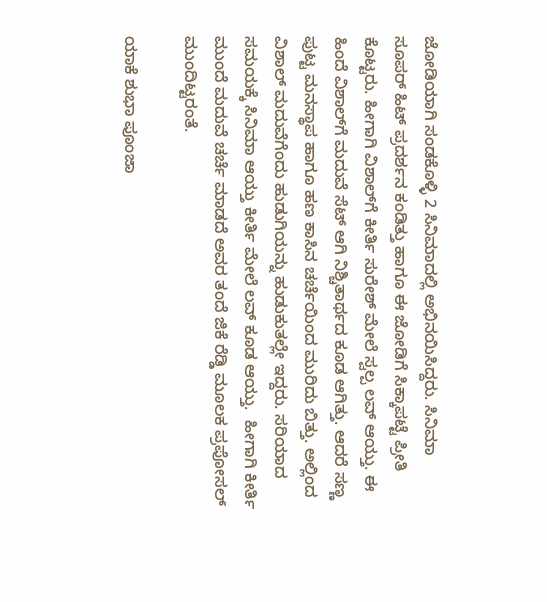ಜೋಡಿಯಾಗಿ ಸಂಡಕೊಳ್ಳಿ 2 ಸಿನಿಮಾದಲ್ಲಿ ಅಭಿನಯಿಸಿದ್ದರು. ಸಿನಿಮಾ ಸೂಪರ್ ಹಿಟ್ ಪ್ರದರ್ಶನ ಕಂಡಿತ್ತು ಹಾಗೂ ಈ ಜೋಡಿಗೆ ಸಿಕ್ಕಾಪಟ್ಟೆ ಪ್ರೀತಿ ಕೊಟ್ಟರು. ಹೀಗಾಗಿ ವಿಶಾಲ್‌ಗೆ ಕೀರ್ತಿ ಸುರೇಶ್ ಮೇಲೆ ಸ್ವಲ್ಪ ಲವ್ ಆಯ್ತು. ಈ ಹಿಂದೆ ವಿಶಾಲ್‌ಗೆ ಮದುವೆ ಸೆಟ್‌ ಆಗಿ ನಿಶ್ಚಿತಾರ್ಥದ ಕೂಡ ಆಗಿತ್ತು. ಆದರೆ ಸಣ್ಣ ಪುಟ್ಟ ಮನಸ್ಥಾಪ ಹಾಗೂ ಹಣ ಕಾಸಿನ ಚರ್ಚೆಯಿಂದ ಮುರಿದು ಬಿತ್ತು. ಅಲ್ಲಿಂದ ವಿಶಾಲ್ ಮದುವೆಗೆಂದು ಹುಡುಗಿಯನ್ನು ಹುಡುಕುತಲ್ಲೇ ಇದ್ದರು. ಸರಿಯಾದ ಸಮಯಕ್ಕೆ ಸಿನಿಮಾ ಆಯ್ತು ಕೀರ್ತಿ ಮೇಲೆ ಲವ್ ಕೂಡ ಆಯ್ತು.  ಹೀಗಾಗಿ ಕೀರ್ತಿ ಮುಂದೆ ಮದುವೆ ಚರ್ಚೆ ಮಾಡದೆ ಅವರ ತಂದೆ ಜಿಕೆ ರೆಡ್ಡಿ ಮೂಲಕ ಪ್ರಪೋಸಲ್‌ ಮುಂದಿಟ್ಟರಂತೆ.

ಯಾಕೆ ಶುಭಾ ಪೂಂಜಾ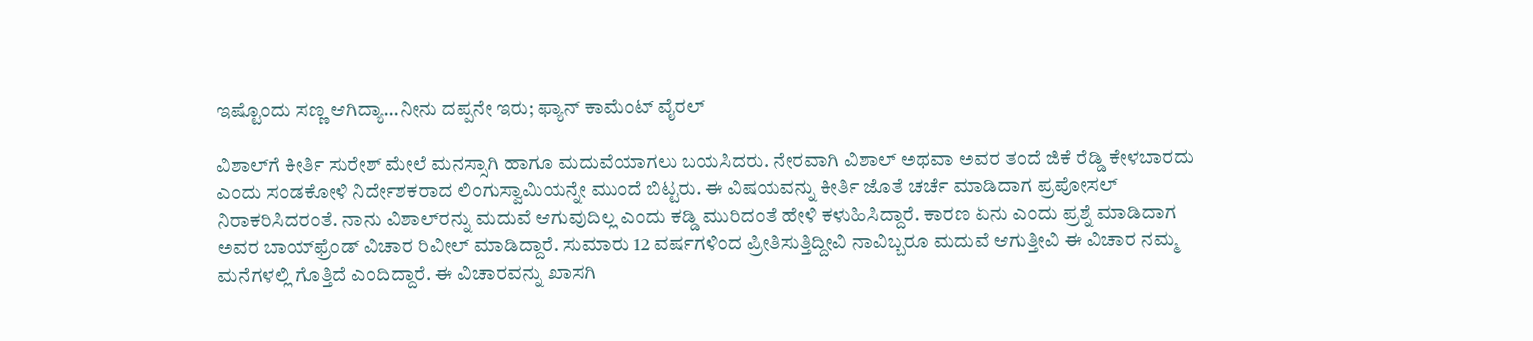ಇಷ್ಟೊಂದು ಸಣ್ಣ ಆಗಿದ್ಯಾ...ನೀನು ದಪ್ಪನೇ ಇರು; ಫ್ಯಾನ್‌ ಕಾಮೆಂಟ್ ವೈರಲ್

ವಿಶಾಲ್‌ಗೆ ಕೀರ್ತಿ ಸುರೇಶ್ ಮೇಲೆ ಮನಸ್ಸಾಗಿ ಹಾಗೂ ಮದುವೆಯಾಗಲು ಬಯಸಿದರು. ನೇರವಾಗಿ ವಿಶಾಲ್ ಅಥವಾ ಅವರ ತಂದೆ ಜಿಕೆ ರೆಡ್ಡಿ ಕೇಳಬಾರದು ಎಂದು ಸಂಡಕೋಳಿ ನಿರ್ದೇಶಕರಾದ ಲಿಂಗುಸ್ವಾಮಿಯನ್ನೇ ಮುಂದೆ ಬಿಟ್ಟರು. ಈ ವಿಷಯವನ್ನು ಕೀರ್ತಿ ಜೊತೆ ಚರ್ಚೆ ಮಾಡಿದಾಗ ಪ್ರಪೋಸಲ್‌ ನಿರಾಕರಿಸಿದರಂತೆ. ನಾನು ವಿಶಾಲ್‌ರನ್ನು ಮದುವೆ ಆಗುವುದಿಲ್ಲ ಎಂದು ಕಡ್ಡಿ ಮುರಿದಂತೆ ಹೇಳಿ ಕಳುಹಿಸಿದ್ದಾರೆ. ಕಾರಣ ಏನು ಎಂದು ಪ್ರಶ್ನೆ ಮಾಡಿದಾಗ ಅವರ ಬಾಯ್‌ಫ್ರೆಂಡ್ ವಿಚಾರ ರಿವೀಲ್ ಮಾಡಿದ್ದಾರೆ. ಸುಮಾರು 12 ವರ್ಷಗಳಿಂದ ಪ್ರೀತಿಸುತ್ತಿದ್ದೀವಿ ನಾವಿಬ್ಬರೂ ಮದುವೆ ಆಗುತ್ತೀವಿ ಈ ವಿಚಾರ ನಮ್ಮ ಮನೆಗಳಲ್ಲಿ ಗೊತ್ತಿದೆ ಎಂದಿದ್ದಾರೆ. ಈ ವಿಚಾರವನ್ನು ಖಾಸಗಿ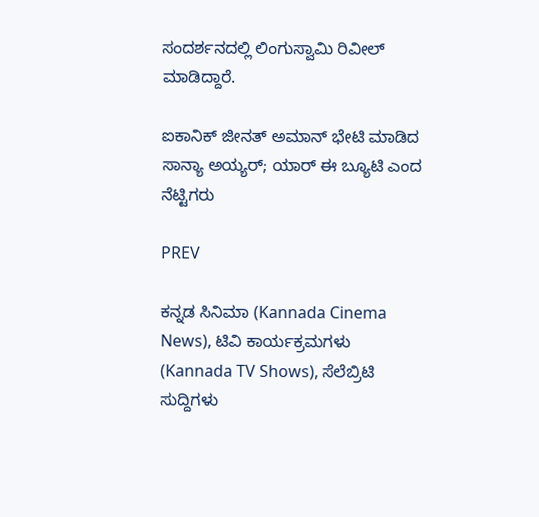ಸಂದರ್ಶನದಲ್ಲಿ ಲಿಂಗುಸ್ವಾಮಿ ರಿವೀಲ್ ಮಾಡಿದ್ದಾರೆ.

ಐಕಾನಿಕ್ ಜೀನತ್ ಅಮಾನ್‌ ಭೇಟಿ ಮಾಡಿದ ಸಾನ್ಯಾ ಅಯ್ಯರ್; ಯಾರ್ ಈ ಬ್ಯೂಟಿ ಎಂದ ನೆಟ್ಟಿಗರು

PREV

ಕನ್ನಡ ಸಿನಿಮಾ (Kannada Cinema News), ಟಿವಿ ಕಾರ್ಯಕ್ರಮಗಳು (Kannada TV Shows), ಸೆಲೆಬ್ರಿಟಿ ಸುದ್ದಿಗಳು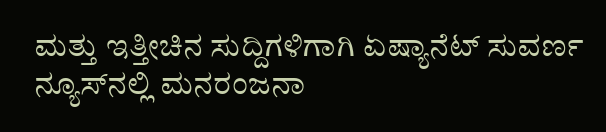ಮತ್ತು ಇತ್ತೀಚಿನ ಸುದ್ದಿಗಳಿಗಾಗಿ ಏಷ್ಯಾನೆಟ್ ಸುವರ್ಣ ನ್ಯೂಸ್‌ನಲ್ಲಿ ಮನರಂಜನಾ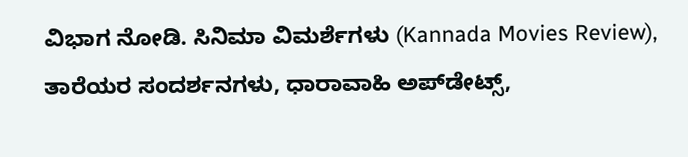ವಿಭಾಗ ನೋಡಿ. ಸಿನಿಮಾ ವಿಮರ್ಶೆಗಳು (Kannada Movies Review), ತಾರೆಯರ ಸಂದರ್ಶನಗಳು, ಧಾರಾವಾಹಿ ಅಪ್‌ಡೇಟ್ಸ್‌,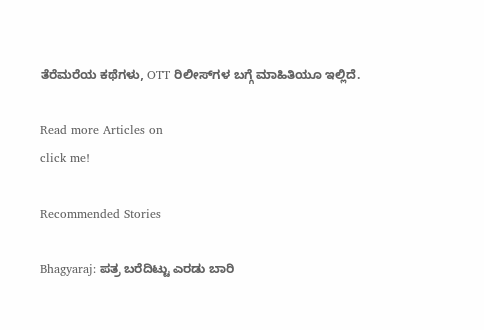ತೆರೆಮರೆಯ ಕಥೆಗಳು, OTT ರಿಲೀಸ್‌ಗಳ ಬಗ್ಗೆ ಮಾಹಿತಿಯೂ ಇಲ್ಲಿದೆ.

Read more Articles on
click me!

Recommended Stories

Bhagyaraj: ಪತ್ರ ಬರೆದಿಟ್ಟು ಎರಡು ಬಾರಿ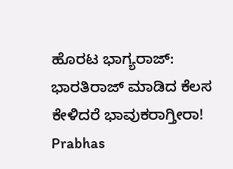ಹೊರಟ ಭಾಗ್ಯರಾಜ್: ಭಾರತಿರಾಜ್ ಮಾಡಿದ ಕೆಲಸ ಕೇಳಿದರೆ ಭಾವುಕರಾಗ್ತೀರಾ!
Prabhas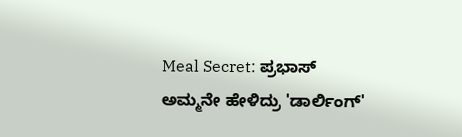Meal Secret: ಪ್ರಭಾಸ್ ಅಮ್ಮನೇ ಹೇಳಿದ್ರು 'ಡಾರ್ಲಿಂಗ್'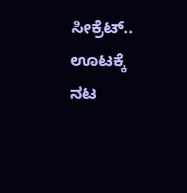ಸೀಕ್ರೆಟ್.. ಊಟಕ್ಕೆ ನಟ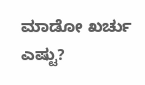ಮಾಡೋ ಖರ್ಚು ಎಷ್ಟು?